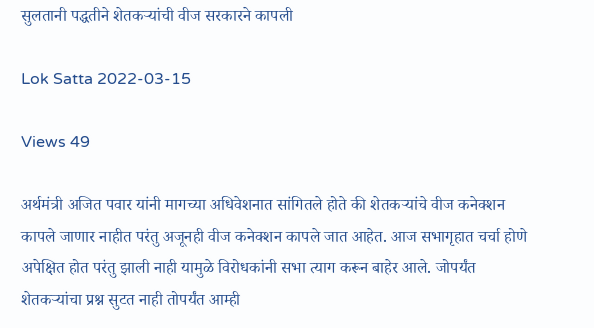सुलतानी पद्धतीने शेतकऱ्यांची वीज सरकारने कापली

Lok Satta 2022-03-15

Views 49

अर्थमंत्री अजित पवार यांनी मागच्या अधिवेशनात सांगितले होते की शेतकऱ्यांचे वीज कनेक्शन कापले जाणार नाहीत परंतु अजूनही वीज कनेक्शन कापले जात आहेत. आज सभागृहात चर्चा होणे अपेक्षित होत परंतु झाली नाही यामुळे विरोधकांनी सभा त्याग करून बाहेर आले. जोपर्यंत शेतकऱ्यांचा प्रश्न सुटत नाही तोपर्यंत आम्ही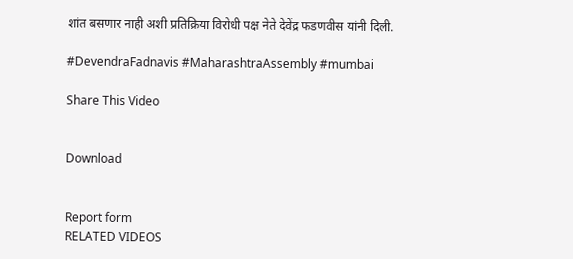शांत बसणार नाही अशी प्रतिक्रिया विरोधी पक्ष नेते देवेंद्र फडणवीस यांनी दिली.

#DevendraFadnavis #MaharashtraAssembly #mumbai

Share This Video


Download


Report form
RELATED VIDEOS